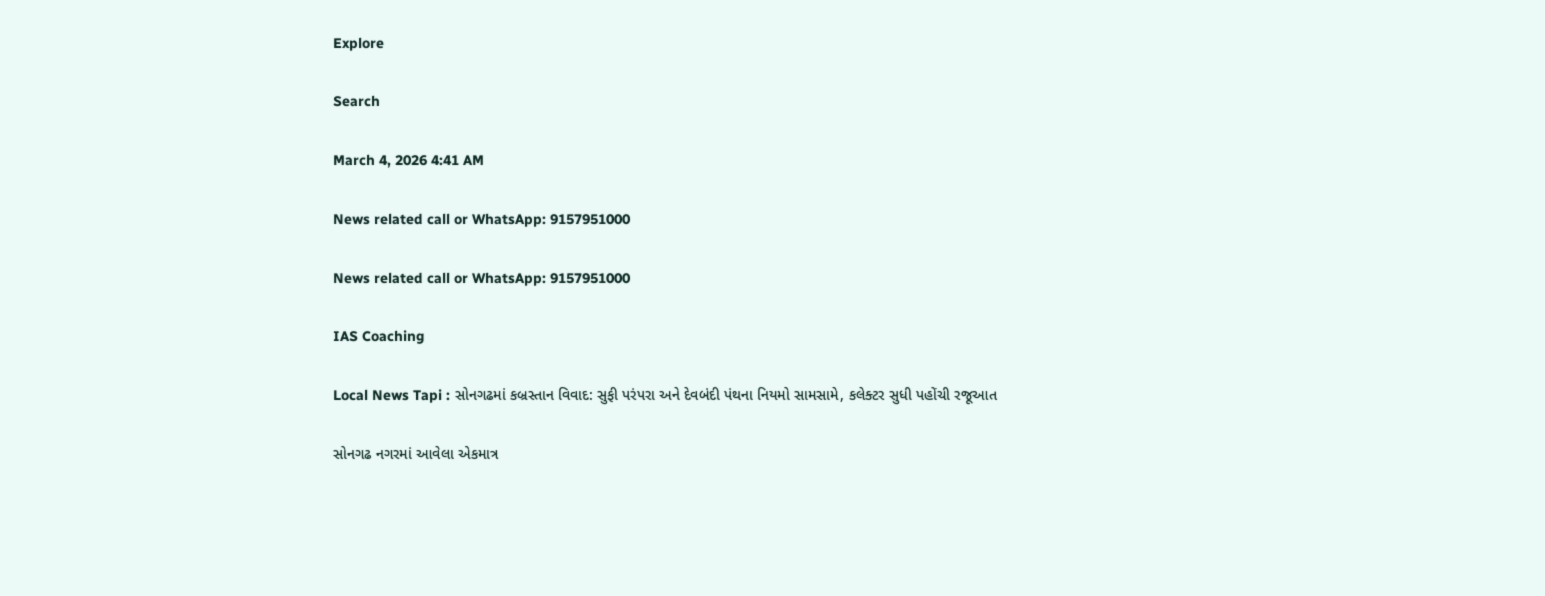Explore

Search

March 4, 2026 4:41 AM

News related call or WhatsApp: 9157951000

News related call or WhatsApp: 9157951000

IAS Coaching

Local News Tapi : સોનગઢમાં કબ્રસ્તાન વિવાદ: સુફી પરંપરા અને દેવબંદી પંથના નિયમો સામસામે, કલેક્ટર સુધી પહોંચી રજૂઆત

સોનગઢ નગરમાં આવેલા એકમાત્ર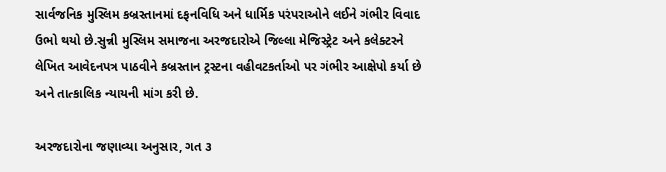સાર્વજનિક મુસ્લિમ કબ્રસ્તાનમાં દફનવિધિ અને ધાર્મિક પરંપરાઓને લઈને ગંભીર વિવાદ ઉભો થયો છે.સુન્ની મુસ્લિમ સમાજના અરજદારોએ જિલ્લા મેજિસ્ટ્રેટ અને કલેક્ટરને લેખિત આવેદનપત્ર પાઠવીને કબ્રસ્તાન ટ્રસ્ટના વહીવટકર્તાઓ પર ગંભીર આક્ષેપો કર્યા છે અને તાત્કાલિક ન્યાયની માંગ કરી છે.

અરજદારોના જણાવ્યા અનુસાર, ગત ૩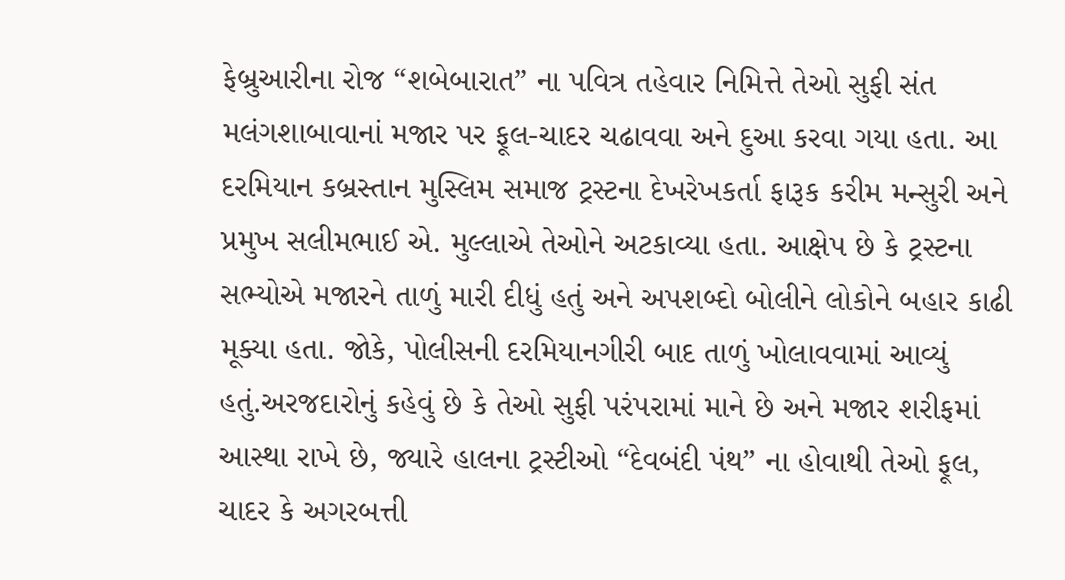ફેબ્રુઆરીના રોજ “શબેબારાત” ના પવિત્ર તહેવાર નિમિત્તે તેઓ સુફી સંત મલંગશાબાવાનાં મજાર પર ફૂલ-ચાદર ચઢાવવા અને દુઆ કરવા ગયા હતા. આ દરમિયાન કબ્રસ્તાન મુસ્લિમ સમાજ ટ્રસ્ટના દેખરેખકર્તા ફારૂક કરીમ મન્સુરી અને પ્રમુખ સલીમભાઈ એ. મુલ્લાએ તેઓને અટકાવ્યા હતા. આક્ષેપ છે કે ટ્રસ્ટના સભ્યોએ મજારને તાળું મારી દીધું હતું અને અપશબ્દો બોલીને લોકોને બહાર કાઢી મૂક્યા હતા. જોકે, પોલીસની દરમિયાનગીરી બાદ તાળું ખોલાવવામાં આવ્યું હતું.અરજદારોનું કહેવું છે કે તેઓ સુફી પરંપરામાં માને છે અને મજાર શરીફમાં આસ્થા રાખે છે, જ્યારે હાલના ટ્રસ્ટીઓ “દેવબંદી પંથ” ના હોવાથી તેઓ ફૂલ, ચાદર કે અગરબત્તી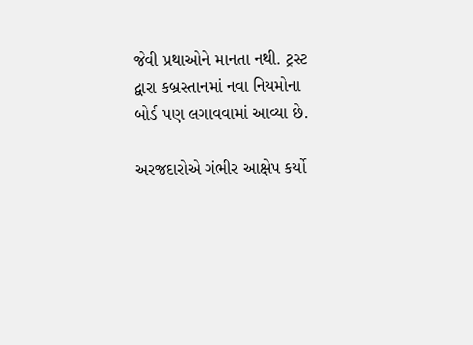જેવી પ્રથાઓને માનતા નથી. ટ્રસ્ટ દ્વારા કબ્રસ્તાનમાં નવા નિયમોના બોર્ડ પણ લગાવવામાં આવ્યા છે.

અરજદારોએ ગંભીર આક્ષેપ કર્યો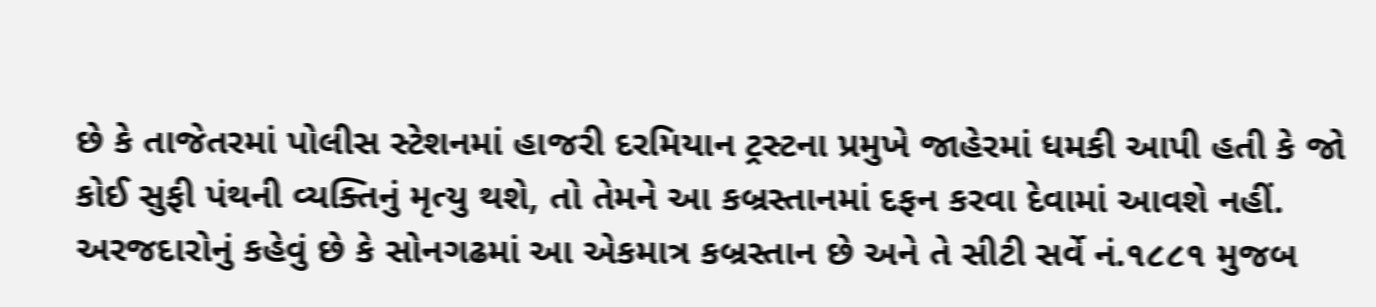છે કે તાજેતરમાં પોલીસ સ્ટેશનમાં હાજરી દરમિયાન ટ્રસ્ટના પ્રમુખે જાહેરમાં ધમકી આપી હતી કે જો કોઈ સુફી પંથની વ્યક્તિનું મૃત્યુ થશે, તો તેમને આ કબ્રસ્તાનમાં દફન કરવા દેવામાં આવશે નહીં. અરજદારોનું કહેવું છે કે સોનગઢમાં આ એકમાત્ર કબ્રસ્તાન છે અને તે સીટી સર્વે નં.૧૮૮૧ મુજબ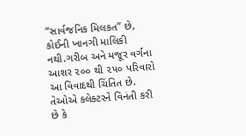“સાર્વજનિક મિલકત” છે, કોઈની ખાનગી માલિકી નથી.ગરીબ અને મજૂર વર્ગના આશર ૨૦૦ થી ૨૫૦ પરિવારો આ વિવાદથી ચિંતિત છે. તેઓએ કલેક્ટરને વિનંતી કરી છે કે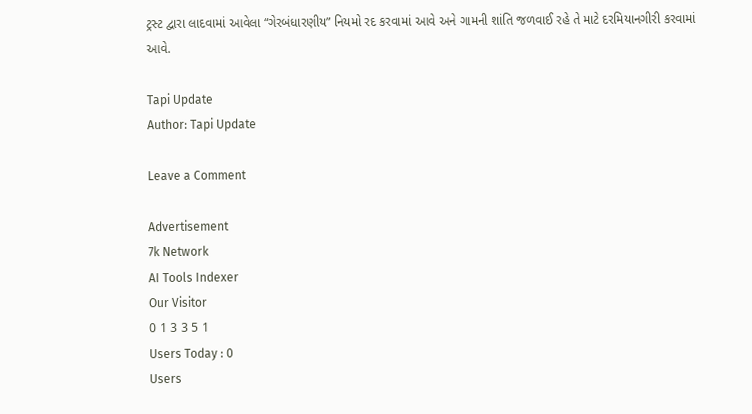ટ્રસ્ટ દ્વારા લાદવામાં આવેલા “ગેરબંધારણીય” નિયમો રદ કરવામાં આવે અને ગામની શાંતિ જળવાઈ રહે તે માટે દરમિયાનગીરી કરવામાં આવે.

Tapi Update
Author: Tapi Update

Leave a Comment

Advertisement
7k Network
AI Tools Indexer
Our Visitor
0 1 3 3 5 1
Users Today : 0
Users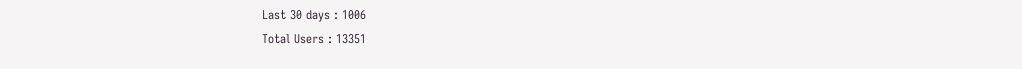Last 30 days : 1006
Total Users : 13351